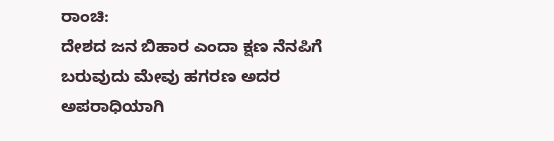ರಾಂಚಿ:
ದೇಶದ ಜನ ಬಿಹಾರ ಎಂದಾ ಕ್ಷಣ ನೆನಪಿಗೆ ಬರುವುದು ಮೇವು ಹಗರಣ ಅದರ ಅಪರಾಧಿಯಾಗಿ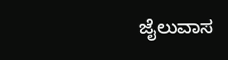ಜೈಲುವಾಸ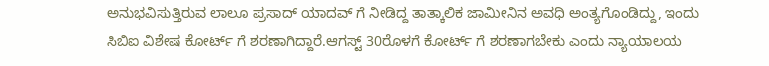ಅನುಭವಿಸುತ್ತಿರುವ ಲಾಲೂ ಪ್ರಸಾದ್ ಯಾದವ್ ಗೆ ನೀಡಿದ್ದ ತಾತ್ಕಾಲಿಕ ಜಾಮೀನಿನ ಅವಧಿ ಅಂತ್ಯಗೊಂಡಿದ್ದು, ಇಂದು ಸಿಬಿಐ ವಿಶೇಷ ಕೋರ್ಟ್ ಗೆ ಶರಣಾಗಿದ್ದಾರೆ.ಆಗಸ್ಟ್ 30ರೊಳಗೆ ಕೋರ್ಟ್ ಗೆ ಶರಣಾಗಬೇಕು ಎಂದು ನ್ಯಾಯಾಲಯ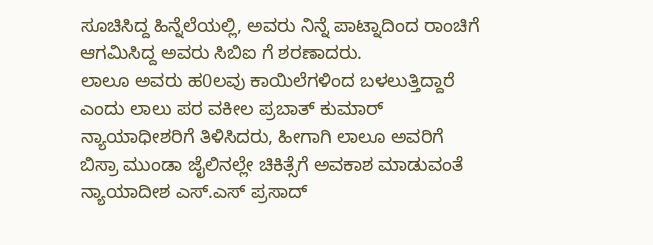ಸೂಚಿಸಿದ್ದ ಹಿನ್ನೆಲೆಯಲ್ಲಿ, ಅವರು ನಿನ್ನೆ ಪಾಟ್ನಾದಿಂದ ರಾಂಚಿಗೆ ಆಗಮಿಸಿದ್ದ ಅವರು ಸಿಬಿಐ ಗೆ ಶರಣಾದರು.
ಲಾಲೂ ಅವರು ಹ0ಲವು ಕಾಯಿಲೆಗಳಿಂದ ಬಳಲುತ್ತಿದ್ದಾರೆ ಎಂದು ಲಾಲು ಪರ ವಕೀಲ ಪ್ರಬಾತ್ ಕುಮಾರ್ ನ್ಯಾಯಾಧೀಶರಿಗೆ ತಿಳಿಸಿದರು, ಹೀಗಾಗಿ ಲಾಲೂ ಅವರಿಗೆ ಬಿಸ್ರಾ ಮುಂಡಾ ಜೈಲಿನಲ್ಲೇ ಚಿಕಿತ್ಸೆಗೆ ಅವಕಾಶ ಮಾಡುವಂತೆ ನ್ಯಾಯಾದೀಶ ಎಸ್.ಎಸ್ ಪ್ರಸಾದ್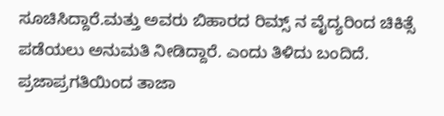ಸೂಚಿಸಿದ್ದಾರೆ.ಮತ್ತು ಅವರು ಬಿಹಾರದ ರಿಮ್ಸ್ ನ ವೈದ್ಯರಿಂದ ಚಿಕಿತ್ಸೆ ಪಡೆಯಲು ಅನುಮತಿ ನೀಡಿದ್ದಾರೆ. ಎಂದು ತಿಳಿದು ಬಂದಿದೆ.
ಪ್ರಜಾಪ್ರಗತಿಯಿಂದ ತಾಜಾ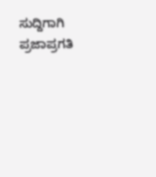ಸುದ್ದಿಗಾಗಿ ಪ್ರಜಾಪ್ರಗತಿ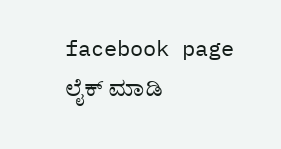facebook page ಲೈಕ್ ಮಾಡಿ